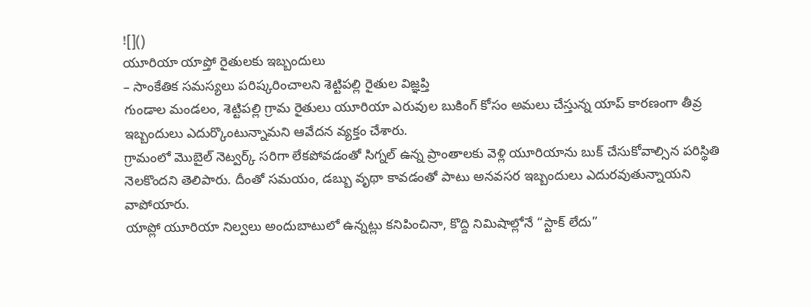![]()
యూరియా యాప్తో రైతులకు ఇబ్బందులు
– సాంకేతిక సమస్యలు పరిష్కరించాలని శెట్టిపల్లి రైతుల విజ్ఞప్తి
గుండాల మండలం, శెట్టిపల్లి గ్రామ రైతులు యూరియా ఎరువుల బుకింగ్ కోసం అమలు చేస్తున్న యాప్ కారణంగా తీవ్ర ఇబ్బందులు ఎదుర్కొంటున్నామని ఆవేదన వ్యక్తం చేశారు.
గ్రామంలో మొబైల్ నెట్వర్క్ సరిగా లేకపోవడంతో సిగ్నల్ ఉన్న ప్రాంతాలకు వెళ్లి యూరియాను బుక్ చేసుకోవాల్సిన పరిస్థితి నెలకొందని తెలిపారు. దీంతో సమయం, డబ్బు వృథా కావడంతో పాటు అనవసర ఇబ్బందులు ఎదురవుతున్నాయని వాపోయారు.
యాప్లో యూరియా నిల్వలు అందుబాటులో ఉన్నట్లు కనిపించినా, కొద్ది నిమిషాల్లోనే “స్టాక్ లేదు”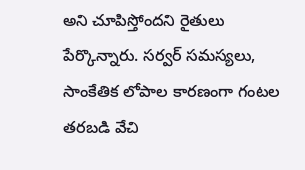అని చూపిస్తోందని రైతులు పేర్కొన్నారు. సర్వర్ సమస్యలు, సాంకేతిక లోపాల కారణంగా గంటల తరబడి వేచి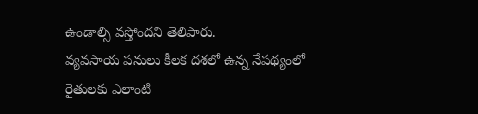ఉండాల్సి వస్తోందని తెలిపారు.
వ్యవసాయ పనులు కీలక దశలో ఉన్న నేపథ్యంలో రైతులకు ఎలాంటి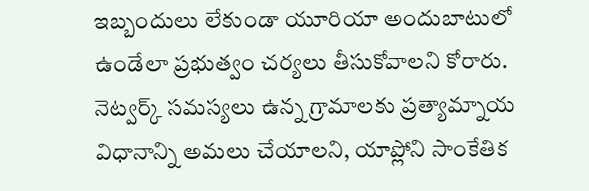ఇబ్బందులు లేకుండా యూరియా అందుబాటులో ఉండేలా ప్రభుత్వం చర్యలు తీసుకోవాలని కోరారు. నెట్వర్క్ సమస్యలు ఉన్న గ్రామాలకు ప్రత్యామ్నాయ విధానాన్ని అమలు చేయాలని, యాప్లోని సాంకేతిక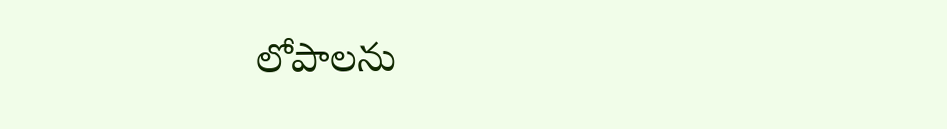లోపాలను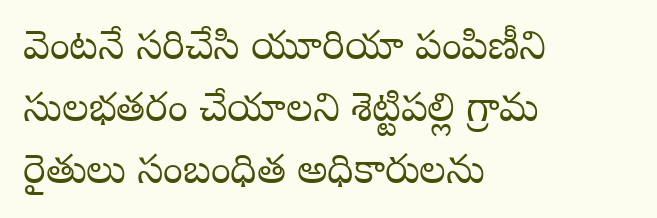వెంటనే సరిచేసి యూరియా పంపిణీని సులభతరం చేయాలని శెట్టిపల్లి గ్రామ రైతులు సంబంధిత అధికారులను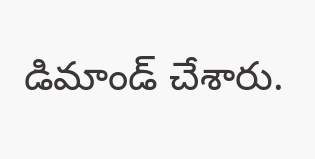డిమాండ్ చేశారు.